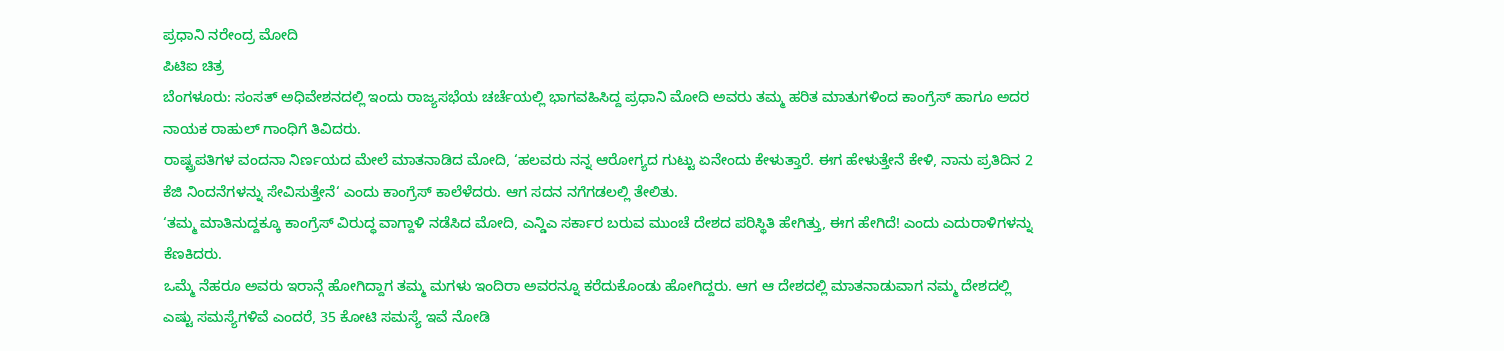ಪ್ರಧಾನಿ ನರೇಂದ್ರ ಮೋದಿ
ಪಿಟಿಐ ಚಿತ್ರ
ಬೆಂಗಳೂರು: ಸಂಸತ್ ಅಧಿವೇಶನದಲ್ಲಿ ಇಂದು ರಾಜ್ಯಸಭೆಯ ಚರ್ಚೆಯಲ್ಲಿ ಭಾಗವಹಿಸಿದ್ದ ಪ್ರಧಾನಿ ಮೋದಿ ಅವರು ತಮ್ಮ ಹರಿತ ಮಾತುಗಳಿಂದ ಕಾಂಗ್ರೆಸ್ ಹಾಗೂ ಅದರ ನಾಯಕ ರಾಹುಲ್ ಗಾಂಧಿಗೆ ತಿವಿದರು.
ರಾಷ್ಟ್ರಪತಿಗಳ ವಂದನಾ ನಿರ್ಣಯದ ಮೇಲೆ ಮಾತನಾಡಿದ ಮೋದಿ, ‘ಹಲವರು ನನ್ನ ಆರೋಗ್ಯದ ಗುಟ್ಟು ಏನೇಂದು ಕೇಳುತ್ತಾರೆ. ಈಗ ಹೇಳುತ್ತೇನೆ ಕೇಳಿ, ನಾನು ಪ್ರತಿದಿನ 2 ಕೆಜಿ ನಿಂದನೆಗಳನ್ನು ಸೇವಿಸುತ್ತೇನೆ‘ ಎಂದು ಕಾಂಗ್ರೆಸ್ ಕಾಲೆಳೆದರು. ಆಗ ಸದನ ನಗೆಗಡಲಲ್ಲಿ ತೇಲಿತು.
‘ತಮ್ಮ ಮಾತಿನುದ್ದಕ್ಕೂ ಕಾಂಗ್ರೆಸ್ ವಿರುದ್ಧ ವಾಗ್ದಾಳಿ ನಡೆಸಿದ ಮೋದಿ, ಎನ್ಡಿಎ ಸರ್ಕಾರ ಬರುವ ಮುಂಚೆ ದೇಶದ ಪರಿಸ್ಥಿತಿ ಹೇಗಿತ್ತು, ಈಗ ಹೇಗಿದೆ! ಎಂದು ಎದುರಾಳಿಗಳನ್ನು ಕೆಣಕಿದರು.
ಒಮ್ಮೆ ನೆಹರೂ ಅವರು ಇರಾನ್ಗೆ ಹೋಗಿದ್ದಾಗ ತಮ್ಮ ಮಗಳು ಇಂದಿರಾ ಅವರನ್ನೂ ಕರೆದುಕೊಂಡು ಹೋಗಿದ್ದರು. ಆಗ ಆ ದೇಶದಲ್ಲಿ ಮಾತನಾಡುವಾಗ ನಮ್ಮ ದೇಶದಲ್ಲಿ ಎಷ್ಟು ಸಮಸ್ಯೆಗಳಿವೆ ಎಂದರೆ, 35 ಕೋಟಿ ಸಮಸ್ಯೆ ಇವೆ ನೋಡಿ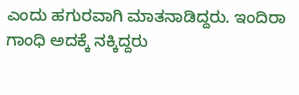ಎಂದು ಹಗುರವಾಗಿ ಮಾತನಾಡಿದ್ದರು. ಇಂದಿರಾ ಗಾಂಧಿ ಅದಕ್ಕೆ ನಕ್ಕಿದ್ದರು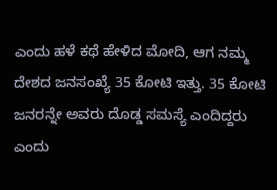ಎಂದು ಹಳೆ ಕಥೆ ಹೇಳಿದ ಮೋದಿ, ಆಗ ನಮ್ಮ ದೇಶದ ಜನಸಂಖ್ಯೆ 35 ಕೋಟಿ ಇತ್ತು. 35 ಕೋಟಿ ಜನರನ್ನೇ ಅವರು ದೊಡ್ಡ ಸಮಸ್ಯೆ ಎಂದಿದ್ದರು ಎಂದು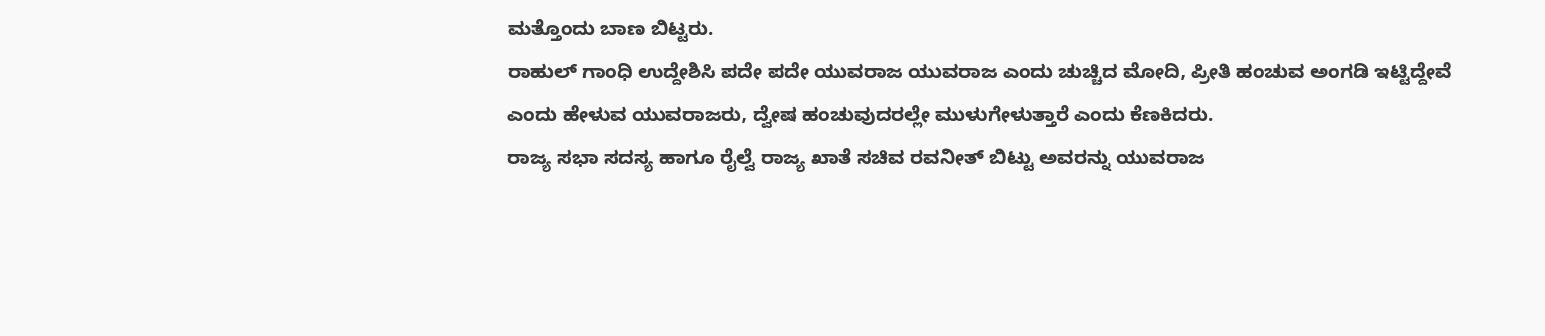ಮತ್ತೊಂದು ಬಾಣ ಬಿಟ್ಟರು.
ರಾಹುಲ್ ಗಾಂಧಿ ಉದ್ದೇಶಿಸಿ ಪದೇ ಪದೇ ಯುವರಾಜ ಯುವರಾಜ ಎಂದು ಚುಚ್ಚಿದ ಮೋದಿ, ಪ್ರೀತಿ ಹಂಚುವ ಅಂಗಡಿ ಇಟ್ಟಿದ್ದೇವೆ ಎಂದು ಹೇಳುವ ಯುವರಾಜರು, ದ್ವೇಷ ಹಂಚುವುದರಲ್ಲೇ ಮುಳುಗೇಳುತ್ತಾರೆ ಎಂದು ಕೆಣಕಿದರು.
ರಾಜ್ಯ ಸಭಾ ಸದಸ್ಯ ಹಾಗೂ ರೈಲ್ವೆ ರಾಜ್ಯ ಖಾತೆ ಸಚಿವ ರವನೀತ್ ಬಿಟ್ಟು ಅವರನ್ನು ಯುವರಾಜ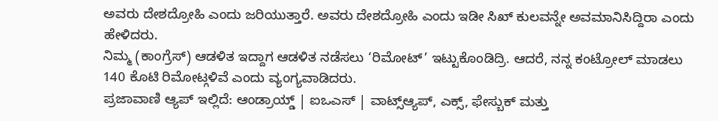ಅವರು ದೇಶದ್ರೋಹಿ ಎಂದು ಜರಿಯುತ್ತಾರೆ. ಅವರು ದೇಶದ್ರೋಹಿ ಎಂದು ಇಡೀ ಸಿಖ್ ಕುಲವನ್ನೇ ಅವಮಾನಿಸಿದ್ದಿರಾ ಎಂದು ಹೇಳಿದರು.
ನಿಮ್ಮ (ಕಾಂಗ್ರೆಸ್) ಆಡಳಿತ ಇದ್ದಾಗ ಆಡಳಿತ ನಡೆಸಲು ‘ರಿಮೋಟ್’ ಇಟ್ಟುಕೊಂಡಿದ್ರಿ. ಆದರೆ, ನನ್ನ ಕಂಟ್ರೋಲ್ ಮಾಡಲು 140 ಕೊಟಿ ರಿಮೋಟ್ಗಳಿವೆ ಎಂದು ವ್ಯಂಗ್ಯವಾಡಿದರು.
ಪ್ರಜಾವಾಣಿ ಆ್ಯಪ್ ಇಲ್ಲಿದೆ: ಆಂಡ್ರಾಯ್ಡ್ | ಐಒಎಸ್ | ವಾಟ್ಸ್ಆ್ಯಪ್, ಎಕ್ಸ್, ಫೇಸ್ಬುಕ್ ಮತ್ತು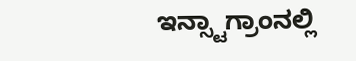ಇನ್ಸ್ಟಾಗ್ರಾಂನಲ್ಲಿ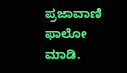ಪ್ರಜಾವಾಣಿ ಫಾಲೋ ಮಾಡಿ.